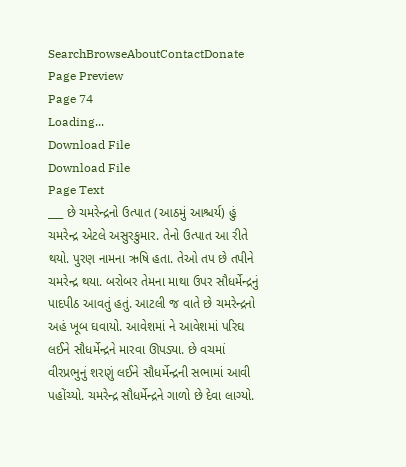SearchBrowseAboutContactDonate
Page Preview
Page 74
Loading...
Download File
Download File
Page Text
___ છે ચમરેન્દ્રનો ઉત્પાત (આઠમું આશ્ચર્ય) હું ચમરેન્દ્ર એટલે અસુરકુમાર. તેનો ઉત્પાત આ રીતે થયો. પુરણ નામના ઋષિ હતા. તેઓ તપ છે તપીને ચમરેન્દ્ર થયા. બરોબર તેમના માથા ઉપર સૌધર્મેન્દ્રનું પાદપીઠ આવતું હતું. આટલી જ વાતે છે ચમરેન્દ્રનો અહં ખૂબ ઘવાયો. આવેશમાં ને આવેશમાં પરિઘ લઈને સૌધર્મેન્દ્રને મારવા ઊપડ્યા. છે વચમાં વીરપ્રભુનું શરણું લઈને સૌધર્મેન્દ્રની સભામાં આવી પહોંચ્યો. ચમરેન્દ્ર સૌધર્મેન્દ્રને ગાળો છે દેવા લાગ્યો.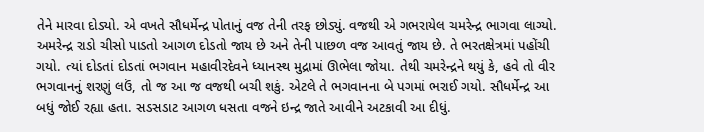તેને મારવા દોડ્યો. એ વખતે સૌધર્મેન્દ્ર પોતાનું વજ તેની તરફ છોડ્યું. વજથી એ ગભરાયેલ ચમરેન્દ્ર ભાગવા લાગ્યો. અમરેન્દ્ર રાડો ચીસો પાડતો આગળ દોડતો જાય છે અને તેની પાછળ વજ આવતું જાય છે. તે ભરતક્ષેત્રમાં પહોંચી ગયો. ત્યાં દોડતાં દોડતાં ભગવાન મહાવીરદેવને ધ્યાનસ્થ મુદ્રામાં ઊભેલા જોયા. તેથી ચમરેન્દ્રને થયું કે, હવે તો વીર ભગવાનનું શરણું લઉં, તો જ આ જ વજથી બચી શકું. એટલે તે ભગવાનના બે પગમાં ભરાઈ ગયો. સૌધર્મેન્દ્ર આ બધું જોઈ રહ્યા હતા. સડસડાટ આગળ ધસતા વજને ઇન્દ્ર જાતે આવીને અટકાવી આ દીધું.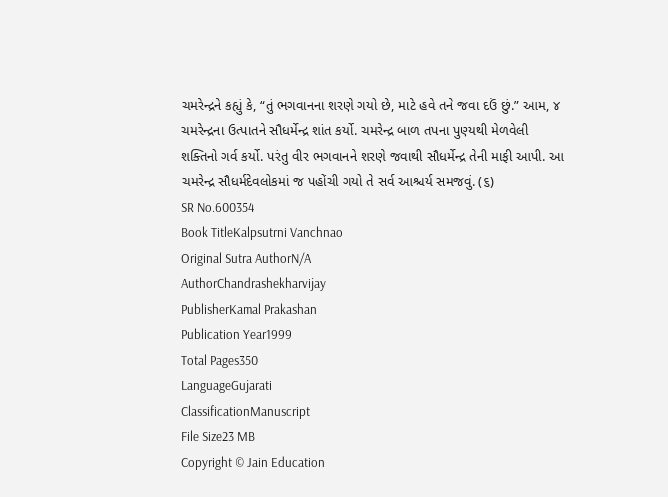ચમરેન્દ્રને કહ્યું કે, “તું ભગવાનના શરણે ગયો છે, માટે હવે તને જવા દઉં છું.” આમ, ૪ ચમરેન્દ્રના ઉત્પાતને સૌધર્મેન્દ્ર શાંત કર્યો. ચમરેન્દ્ર બાળ તપના પુણ્યથી મેળવેલી શક્તિનો ગર્વ કર્યો. પરંતુ વીર ભગવાનને શરણે જવાથી સૌધર્મેન્દ્ર તેની માફી આપી. આ ચમરેન્દ્ર સૌધર્મદેવલોકમાં જ પહોંચી ગયો તે સર્વ આશ્ચર્ય સમજવું. (૬)
SR No.600354
Book TitleKalpsutrni Vanchnao
Original Sutra AuthorN/A
AuthorChandrashekharvijay
PublisherKamal Prakashan
Publication Year1999
Total Pages350
LanguageGujarati
ClassificationManuscript
File Size23 MB
Copyright © Jain Education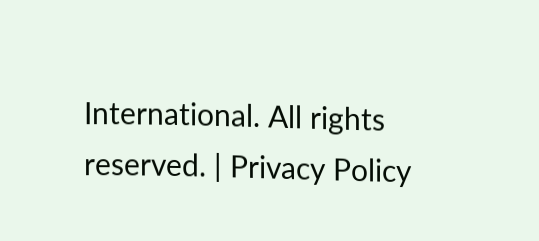International. All rights reserved. | Privacy Policy